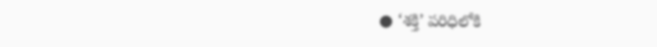● ‘శక్తి’ పరిధిలోకి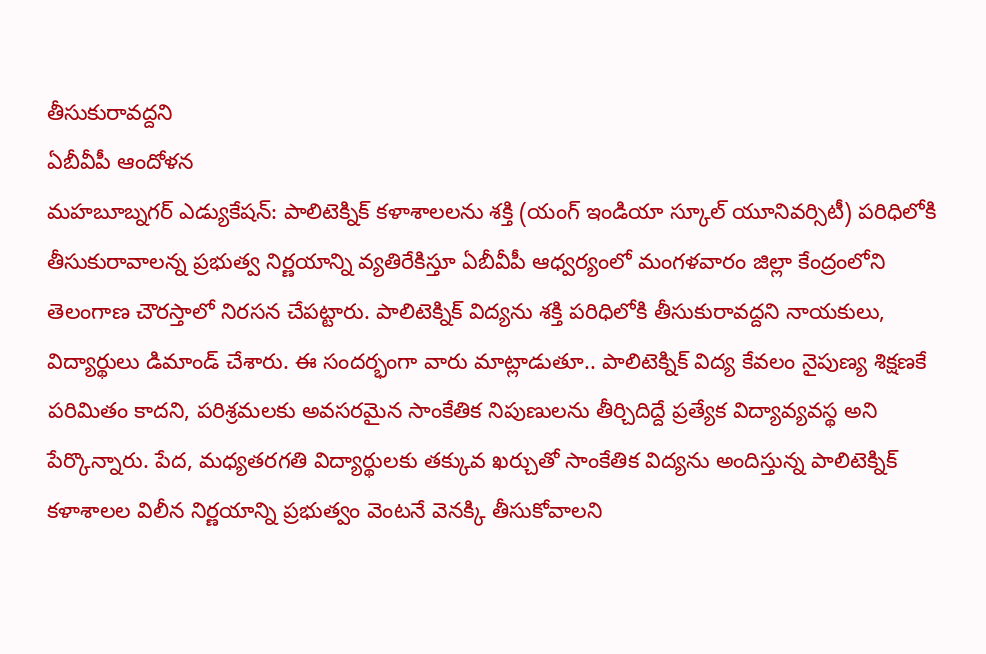తీసుకురావద్దని
ఏబీవీపీ ఆందోళన
మహబూబ్నగర్ ఎడ్యుకేషన్: పాలిటెక్నిక్ కళాశాలలను శక్తి (యంగ్ ఇండియా స్కూల్ యూనివర్సిటీ) పరిధిలోకి తీసుకురావాలన్న ప్రభుత్వ నిర్ణయాన్ని వ్యతిరేకిస్తూ ఏబీవీపీ ఆధ్వర్యంలో మంగళవారం జిల్లా కేంద్రంలోని తెలంగాణ చౌరస్తాలో నిరసన చేపట్టారు. పాలిటెక్నిక్ విద్యను శక్తి పరిధిలోకి తీసుకురావద్దని నాయకులు, విద్యార్థులు డిమాండ్ చేశారు. ఈ సందర్భంగా వారు మాట్లాడుతూ.. పాలిటెక్నిక్ విద్య కేవలం నైపుణ్య శిక్షణకే పరిమితం కాదని, పరిశ్రమలకు అవసరమైన సాంకేతిక నిపుణులను తీర్చిదిద్దే ప్రత్యేక విద్యావ్యవస్థ అని పేర్కొన్నారు. పేద, మధ్యతరగతి విద్యార్థులకు తక్కువ ఖర్చుతో సాంకేతిక విద్యను అందిస్తున్న పాలిటెక్నిక్ కళాశాలల విలీన నిర్ణయాన్ని ప్రభుత్వం వెంటనే వెనక్కి తీసుకోవాలని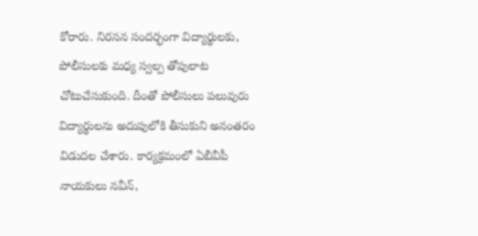కోరారు. నిరసన సందర్భంగా విద్యార్థులకు, పోలీసులకు మధ్య స్వల్ప తోపులాట చోటుచేసుకుంది. దీంతో పోలీసులు పలువురు విద్యార్థులను అదుపులోకి తీసుకుని అనంతరం విడుదల చేశారు. కార్యక్రమంలో ఏబీవీపీ నాయకులు నవీన్,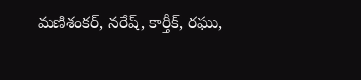మణిశంకర్, నరేష్, కార్తీక్, రఘు,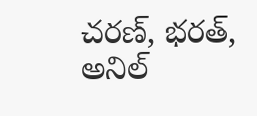చరణ్, భరత్, అనిల్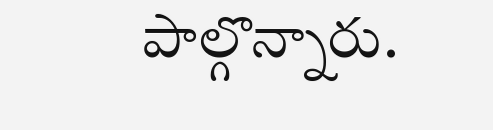పాల్గొన్నారు.